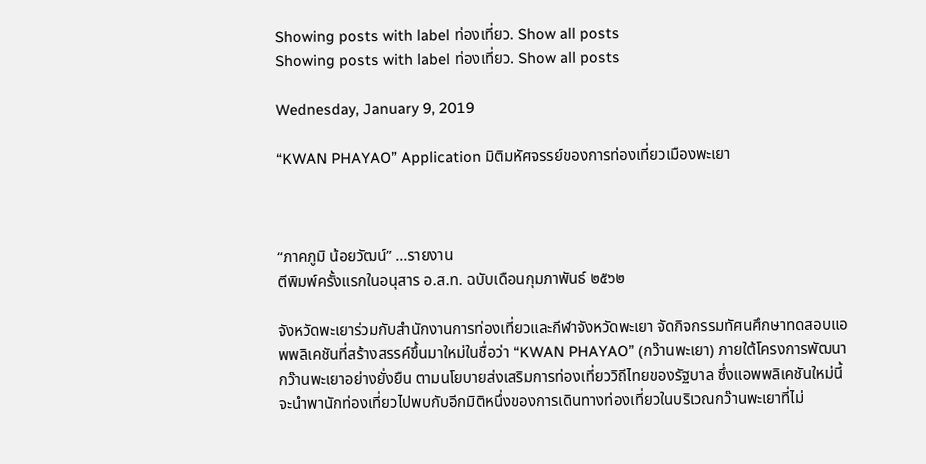Showing posts with label ท่องเที่ยว. Show all posts
Showing posts with label ท่องเที่ยว. Show all posts

Wednesday, January 9, 2019

“KWAN PHAYAO” Application มิติมหัศจรรย์ของการท่องเที่ยวเมืองพะเยา



“ภาคภูมิ น้อยวัฒน์” ...รายงาน
ตีพิมพ์ครั้งแรกในอนุสาร อ.ส.ท. ฉบับเดือนกุมภาพันธ์ ๒๕๖๒

จังหวัดพะเยาร่วมกับสำนักงานการท่องเที่ยวและกีฬาจังหวัดพะเยา จัดกิจกรรมทัศนศึกษาทดสอบแอพพลิเคชันที่สร้างสรรค์ขึ้นมาใหม่ในชื่อว่า “KWAN PHAYAO” (กว๊านพะเยา) ภายใต้โครงการพัฒนากว๊านพะเยาอย่างยั่งยืน ตามนโยบายส่งเสริมการท่องเที่ยววิถีไทยของรัฐบาล ซึ่งแอพพลิเคชันใหม่นี้จะนำพานักท่องเที่ยวไปพบกับอีกมิติหนึ่งของการเดินทางท่องเที่ยวในบริเวณกว๊านพะเยาที่ไม่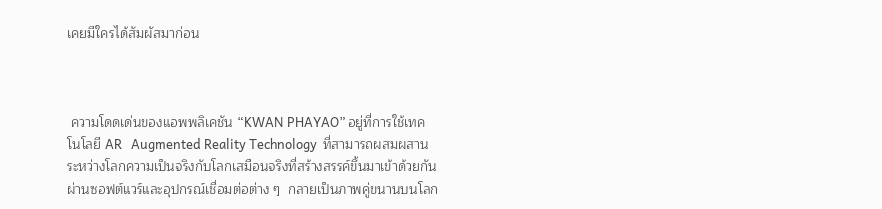เคยมีใครได้สัมผัสมาก่อน



 ความโดดเด่นของแอพพลิเคชัน “KWAN PHAYAO” อยู่ที่การใช้เทคโนโลยี AR   Augmented Reality Technology  ที่สามารถผสมผสานระหว่างโลกความเป็นจริงกับโลกเสมือนจริงที่สร้างสรรค์ขึ้นมาเข้าด้วยกัน ผ่านซอฟต์แวร์และอุปกรณ์เชื่อมต่อต่าง ๆ  กลายเป็นภาพคู่ขนานบนโลก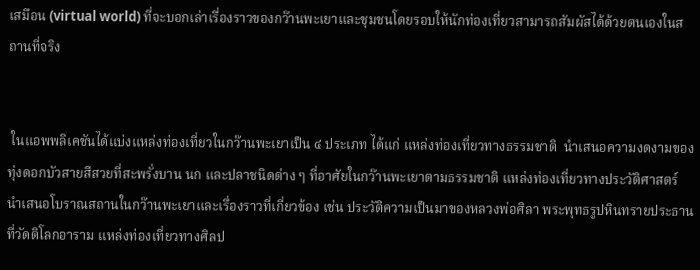เสมือน (virtual world) ที่จะบอกเล่าเรื่องราวของกว๊านพะเยาและชุมชนโดยรอบให้นักท่องเที่ยวสามารถสัมผัสได้ด้วยตนเองในสถานที่จริง


 ในแอพพลิเคชันได้แบ่งแหล่งท่องเที่ยวในกว๊านพะเยาเป็น ๔ ประเภท ได้แก่ แหล่งท่องเที่ยวทางธรรมชาติ  นำเสนอความงดงามของทุ่งดอกบัวสายสีสวยที่สะพรั่งบาน นก และปลาชนิดต่าง ๆ ที่อาศัยในกว๊านพะเยาตามธรรมชาติ แหล่งท่องเที่ยวทางประวัติศาสตร์ นำเสนอโบราณสถานในกว๊านพะเยาและเรื่องราวที่เกี่ยวข้อง เช่น ประวัติความเป็นมาของหลวงพ่อศิลา พระพุทธรูปหินทรายประธานที่วัดติโลกอาราม แหล่งท่องเที่ยวทางศิลป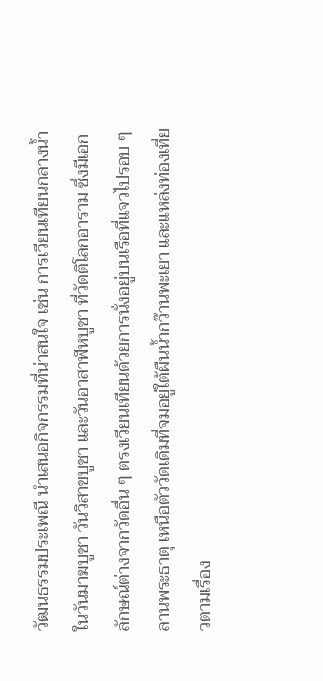วัฒนธรรมประเพณี นำเสนอกิจกรรมที่น่าสนใจ เช่น การเวียนเทียนกลางน้ำในวันมาฆบูชา วันวิสาขบูชา และวันอาสาฬหบูชา ที่วัดติโลกอาราม ซึ่งมีเอกลักษณ์ต่างจากวัดอื่น ๆ ตรงเวียนเทียนด้วยการนั่งอยู่บนเรือที่แจวไปรอบ ๆ ลานพระธาตุ เหนือตัววัดเดิมที่จมอยู่ใต้ผืนน้ำกว๊านพะเยา และแหล่งท่องเที่ยวตามเรื่อง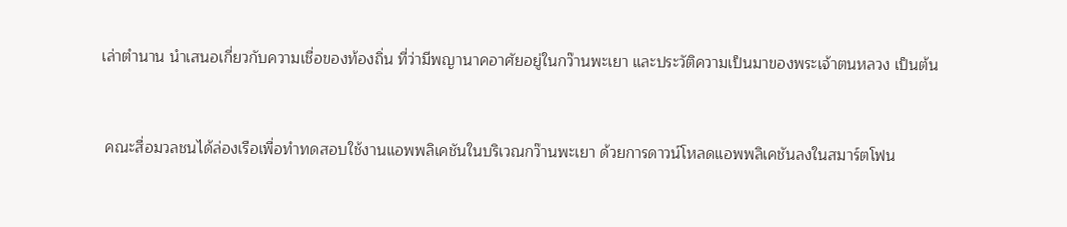เล่าตำนาน นำเสนอเกี่ยวกับความเชื่อของท้องถิ่น ที่ว่ามีพญานาคอาศัยอยู่ในกว๊านพะเยา และประวัติความเป็นมาของพระเจ้าตนหลวง เป็นต้น


 คณะสื่อมวลชนได้ล่องเรือเพื่อทำทดสอบใช้งานแอพพลิเคชันในบริเวณกว๊านพะเยา ด้วยการดาวน์โหลดแอพพลิเคชันลงในสมาร์ตโฟน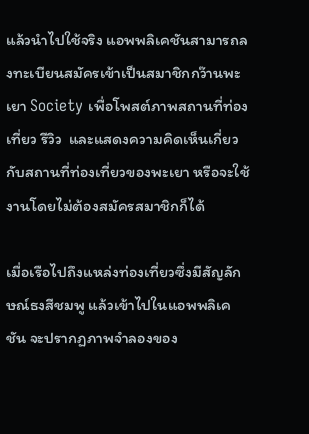แล้วนำไปใช้จริง แอพพลิเคชันสามารถลงทะเบียนสมัครเข้าเป็นสมาชิกกว๊านพะเยา Society เพื่อโพสต์ภาพสถานที่ท่องเที่ยว รีวิว  และแสดงความคิดเห็นเกี่ยวกับสถานที่ท่องเที่ยวของพะเยา หรือจะใช้งานโดยไม่ต้องสมัครสมาชิกก็ได้

เมื่อเรือไปถึงแหล่งท่องเที่ยวซึ่งมีสัญลักษณ์ธงสีชมพู แล้วเข้าไปในแอพพลิเคชัน จะปรากฏภาพจำลองของ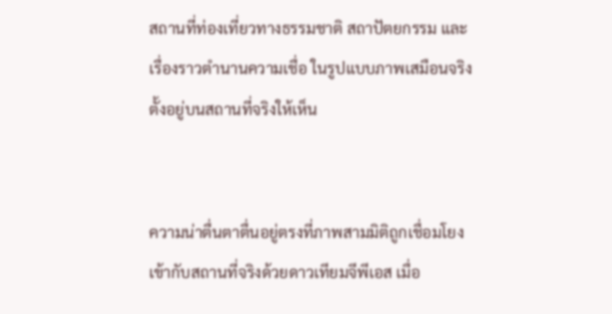สถานที่ท่องเที่ยวทางธรรมชาติ สถาปัตยกรรม และเรื่องราวตำนานความเชื่อ ในรูปแบบภาพเสมือนจริง ตั้งอยู่บนสถานที่จริงให้เห็น


ความน่าตื่นตาตื่นอยู่ตรงที่ภาพสามมิติถูกเชื่อมโยงเข้ากับสถานที่จริงด้วยดาวเทียมจีพีเอส เมื่อ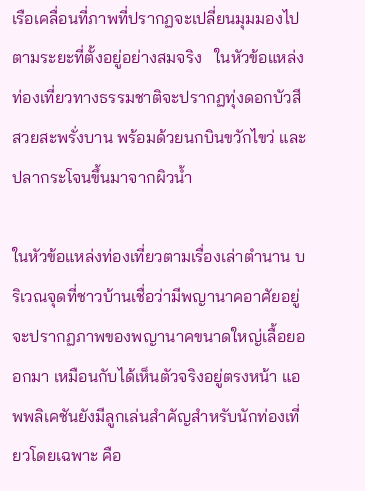เรือเคลื่อนที่ภาพที่ปรากฏจะเปลี่ยนมุมมองไปตามระยะที่ตั้งอยู่อย่างสมจริง   ในหัวข้อแหล่งท่องเที่ยวทางธรรมชาติจะปรากฏทุ่งดอกบัวสีสวยสะพรั่งบาน พร้อมด้วยนกบินขวักไขว่ และปลากระโจนขึ้นมาจากผิวน้ำ

ในหัวข้อแหล่งท่องเที่ยวตามเรื่องเล่าตำนาน บริเวณจุดที่ชาวบ้านเชื่อว่ามีพญานาคอาศัยอยู่จะปรากฏภาพของพญานาคขนาดใหญ่เลื้อยออกมา เหมือนกับได้เห็นตัวจริงอยู่ตรงหน้า แอพพลิเคชันยังมีลูกเล่นสำคัญสำหรับนักท่องเที่ยวโดยเฉพาะ คือ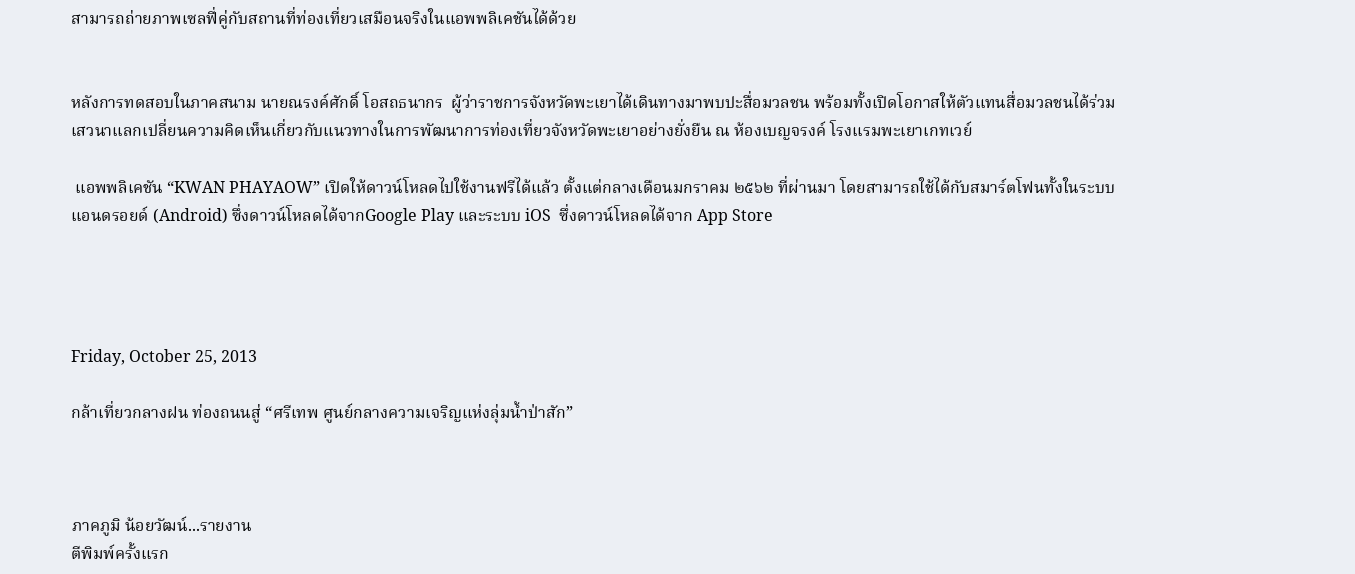สามารถถ่ายภาพเซลฟี่คู่กับสถานที่ท่องเที่ยวเสมือนจริงในแอพพลิเคชันได้ด้วย


หลังการทดสอบในภาคสนาม นายณรงค์ศักดิ์ โอสถธนากร  ผู้ว่าราชการจังหวัดพะเยาได้เดินทางมาพบปะสื่อมวลชน พร้อมทั้งเปิดโอกาสให้ตัวแทนสื่อมวลชนได้ร่วมเสวนาแลกเปลี่ยนความคิดเห็นเกี่ยวกับแนวทางในการพัฒนาการท่องเที่ยวจังหวัดพะเยาอย่างยั่งยืน ณ ห้องเบญจรงค์ โรงแรมพะเยาเกทเวย์

 แอพพลิเคชัน “KWAN PHAYAOW” เปิดให้ดาวน์โหลดไปใช้งานฟรีได้แล้ว ตั้งแต่กลางเดือนมกราคม ๒๕๖๒ ที่ผ่านมา โดยสามารถใช้ได้กับสมาร์ตโฟนทั้งในระบบแอนดรอยด์ (Android) ซึ่งดาวน์โหลดได้จากGoogle Play และระบบ iOS  ซึ่งดาวน์โหลดได้จาก App Store




Friday, October 25, 2013

กล้าเที่ยวกลางฝน ท่องถนนสู่ “ศรีเทพ ศูนย์กลางความเจริญแห่งลุ่มน้ำป่าสัก”



ภาคภูมิ น้อยวัฒน์...รายงาน
ตีพิมพ์ครั้งแรก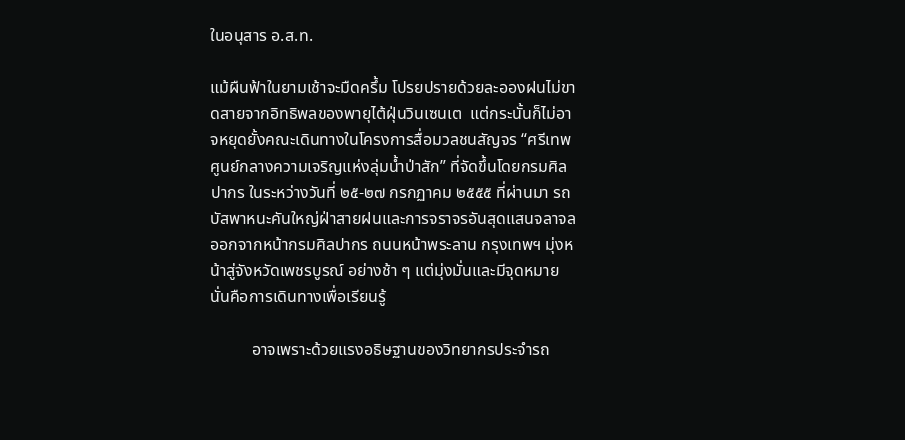ในอนุสาร อ.ส.ท.

แม้ผืนฟ้าในยามเช้าจะมืดครึ้ม โปรยปรายด้วยละอองฝนไม่ขาดสายจากอิทธิพลของพายุไต้ฝุ่นวินเซนเต  แต่กระนั้นก็ไม่อาจหยุดยั้งคณะเดินทางในโครงการสื่อมวลชนสัญจร “ศรีเทพ ศูนย์กลางความเจริญแห่งลุ่มน้ำป่าสัก” ที่จัดขึ้นโดยกรมศิลปากร ในระหว่างวันที่ ๒๕-๒๗ กรกฏาคม ๒๕๕๕ ที่ผ่านมา รถบัสพาหนะคันใหญ่ฝ่าสายฝนและการจราจรอันสุดแสนจลาจล ออกจากหน้ากรมศิลปากร ถนนหน้าพระลาน กรุงเทพฯ มุ่งหน้าสู่จังหวัดเพชรบูรณ์ อย่างช้า ๆ แต่มุ่งมั่นและมีจุดหมาย นั่นคือการเดินทางเพื่อเรียนรู้

          อาจเพราะด้วยแรงอธิษฐานของวิทยากรประจำรถ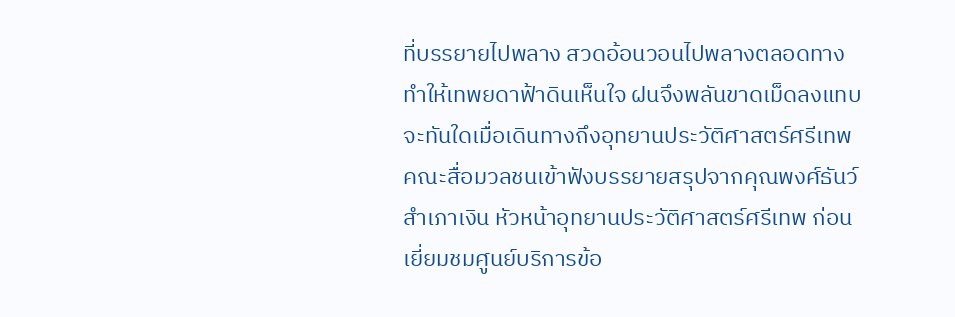ที่บรรยายไปพลาง สวดอ้อนวอนไปพลางตลอดทาง ทำให้เทพยดาฟ้าดินเห็นใจ ฝนจึงพลันขาดเม็ดลงแทบจะทันใดเมื่อเดินทางถึงอุทยานประวัติศาสตร์ศรีเทพ  คณะสื่อมวลชนเข้าฟังบรรยายสรุปจากคุณพงศ์ธันว์ สำเภาเงิน หัวหน้าอุทยานประวัติศาสตร์ศรีเทพ ก่อนเยี่ยมชมศูนย์บริการข้อ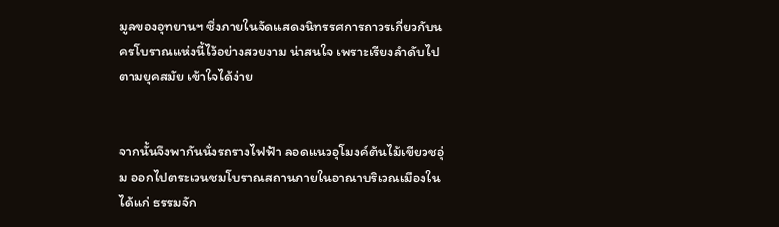มูลของอุทยานฯ ซึ่งภายในจัดแสดงนิทรรศการถาวรเกี่ยวกับนครโบราณแห่งนี้ไว้อย่างสวยงาม น่าสนใจ เพราะเรียงลำดับไปตามยุคสมัย เข้าใจได้ง่าย


จากนั้นจึงพากันนั่งรถรางไฟฟ้า ลอดแนวอุโมงค์ต้นไม้เขียวชอุ่ม ออกไปตระเวนชมโบราณสถานภายในอาณาบริเวณเมืองใน ได้แก่ ธรรมจัก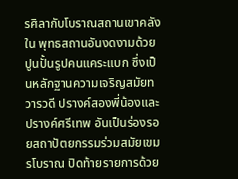รศิลากับโบราณสถานเขาคลังใน พุทธสถานอันงดงามด้วยปูนปั้นรูปคนแคระแบก ซึ่งเป็นหลักฐานความเจริญสมัยทวารวดี ปรางค์สองพี่น้องและปรางค์ศรีเทพ อันเป็นร่องรอยสถาปัตยกรรมร่วมสมัยเขมรโบราณ ปิดท้ายรายการด้วย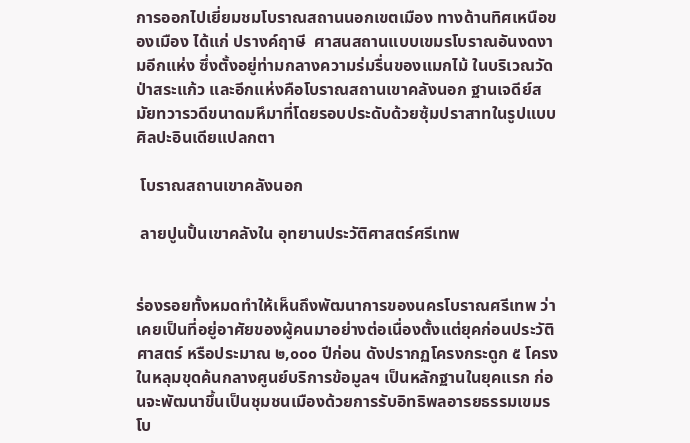การออกไปเยี่ยมชมโบราณสถานนอกเขตเมือง ทางด้านทิศเหนือของเมือง ได้แก่ ปรางค์ฤาษี  ศาสนสถานแบบเขมรโบราณอันงดงามอีกแห่ง ซึ่งตั้งอยู่ท่ามกลางความร่มรื่นของแมกไม้ ในบริเวณวัดป่าสระแก้ว และอีกแห่งคือโบราณสถานเขาคลังนอก ฐานเจดีย์สมัยทวารวดีขนาดมหึมาที่โดยรอบประดับด้วยซุ้มปราสาทในรูปแบบศิลปะอินเดียแปลกตา

 โบราณสถานเขาคลังนอก

 ลายปูนปั้นเขาคลังใน อุทยานประวัติศาสตร์ศรีเทพ


ร่องรอยทั้งหมดทำให้เห็นถึงพัฒนาการของนครโบราณศรีเทพ ว่าเคยเป็นที่อยู่อาศัยของผู้คนมาอย่างต่อเนื่องตั้งแต่ยุคก่อนประวัติศาสตร์ หรือประมาณ ๒,๐๐๐ ปีก่อน ดังปรากฏโครงกระดูก ๕ โครงในหลุมขุดค้นกลางศูนย์บริการข้อมูลฯ เป็นหลักฐานในยุคแรก ก่อนจะพัฒนาขึ้นเป็นชุมชนเมืองด้วยการรับอิทธิพลอารยธรรมเขมรโบ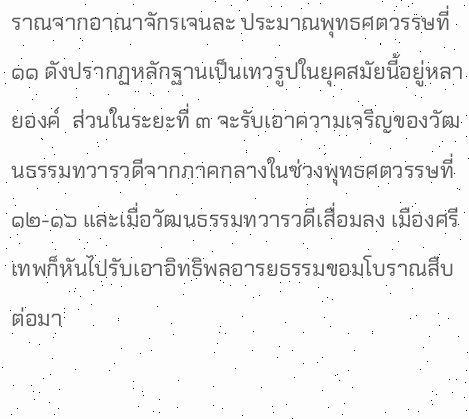ราณจากอาณาจักรเจนละ ประมาณพุทธศตวรรษที่ ๑๑ ดังปรากฏหลักฐานเป็นเทวรูปในยุคสมัยนี้อยู่หลายองค์  ส่วนในระยะที่ ๓ จะรับเอาความเจริญของวัฒนธรรมทวารวดีจากภาคกลางในช่วงพุทธศตวรรษที่ ๑๒-๑๖ และเมื่อวัฒนธรรมทวารวดีเสื่อมลง เมืองศรีเทพก็หันไปรับเอาอิทธิพลอารยธรรมขอมโบราณสืบต่อมา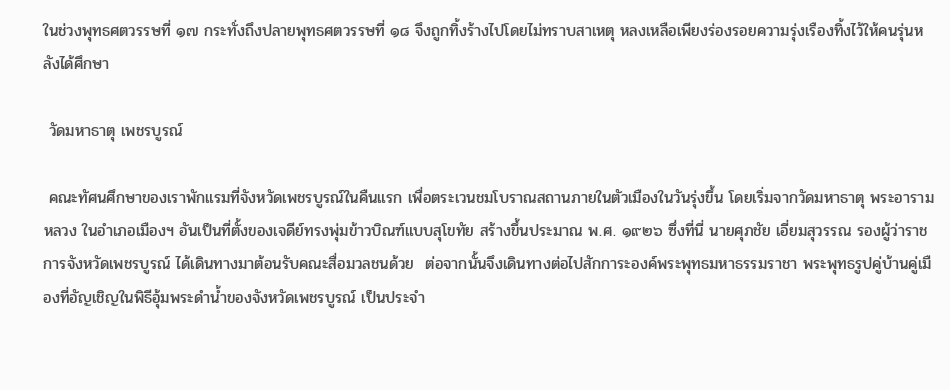ในช่วงพุทธศตวรรษที่ ๑๗ กระทั่งถึงปลายพุทธศตวรรษที่ ๑๘ จึงถูกทิ้งร้างไปโดยไม่ทราบสาเหตุ หลงเหลือเพียงร่องรอยความรุ่งเรืองทิ้งไว้ให้คนรุ่นหลังได้ศึกษา

 วัดมหาธาตุ เพชรบูรณ์

 คณะทัศนศึกษาของเราพักแรมที่จังหวัดเพชรบูรณ์ในคืนแรก เพื่อตระเวนชมโบราณสถานภายในตัวเมืองในวันรุ่งขึ้น โดยเริ่มจากวัดมหาธาตุ พระอารามหลวง ในอำเภอเมืองฯ อันเป็นที่ตั้งของเจดีย์ทรงพุ่มข้าวบิณฑ์แบบสุโขทัย สร้างขึ้นประมาณ พ.ศ. ๑๙๒๖ ซึ่งที่นี่ นายศุภชัย เอี่ยมสุวรรณ รองผู้ว่าราชการจังหวัดเพชรบูรณ์ ได้เดินทางมาต้อนรับคณะสื่อมวลชนด้วย  ต่อจากนั้นจึงเดินทางต่อไปสักการะองค์พระพุทธมหาธรรมราชา พระพุทธรูปคู่บ้านคู่เมืองที่อัญเชิญในพิธีอุ้มพระดำน้ำของจังหวัดเพชรบูรณ์ เป็นประจำ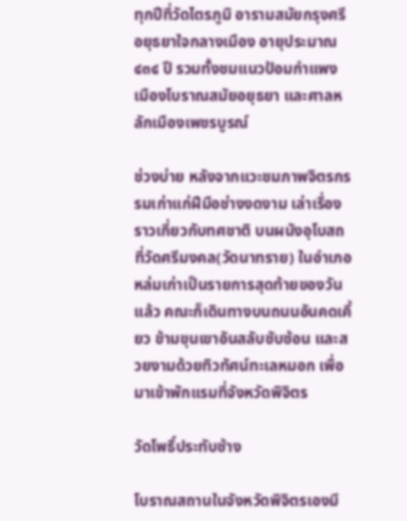ทุกปีที่วัดไตรภูมิ อารามสมัยกรุงศรีอยุธยาใจกลางเมือง อายุประมาณ ๔๓๔ ปี รวมทั้งชมแนวป้อมกำแพงเมืองโบราณสมัยอยุธยา และศาลหลักเมืองเพชรบูรณ์

ช่วงบ่าย หลังจากแวะชมภาพจิตรกรรมเก่าแก่ฝีมือช่างงดงาม เล่าเรื่องราวเกี่ยวกับทศชาติ บนผนังอุโบสถที่วัดศรีมงคล(วัดนาทราย) ในอำเภอหล่มเก่าเป็นรายการสุดท้ายของวันแล้ว คณะก็เดินทางบนถนนอันคดเคี้ยว ข้ามขุนเขาอันสลับซับซ้อน และสวยงามด้วยทิวทัศน์ทะเลหมอก เพื่อมาเข้าพักแรมที่จังหวัดพิจิตร

วัดโพธิ์ประทับช้าง

โบราณสถานในจังหวัดพิจิตรเองมี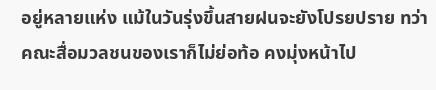อยู่หลายแห่ง แม้ในวันรุ่งขึ้นสายฝนจะยังโปรยปราย ทว่าคณะสื่อมวลชนของเราก็ไม่ย่อท้อ คงมุ่งหน้าไป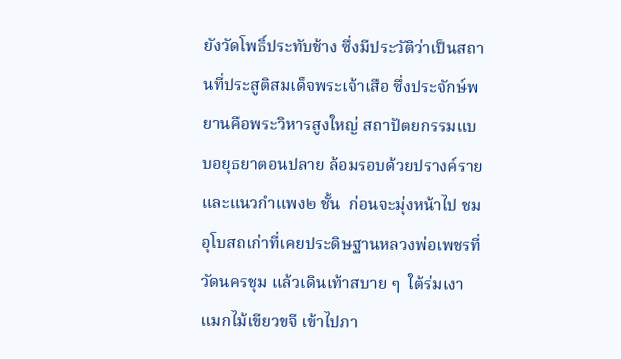ยังวัดโพธิ์ประทับช้าง ซึ่งมีประวัติว่าเป็นสถานที่ประสูติสมเด็จพระเจ้าเสือ ซึ่งประจักษ์พยานคือพระวิหารสูงใหญ่ สถาปัตยกรรมแบบอยุธยาตอนปลาย ล้อมรอบด้วยปรางค์ราย และแนวกำแพง๒ ชั้น  ก่อนจะมุ่งหน้าไป ชมอุโบสถเก่าที่เคยประดิษฐานหลวงพ่อเพชรที่วัดนครชุม แล้วเดินเท้าสบาย ๆ  ใต้ร่มเงาแมกไม้เขียวขจี เข้าไปภา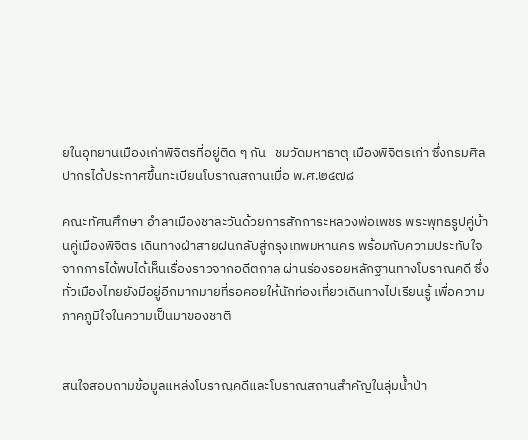ยในอุทยานเมืองเก่าพิจิตรที่อยู่ติด ๆ กัน   ชมวัดมหาธาตุ เมืองพิจิตรเก่า ซึ่งกรมศิลปากรได้ประกาศขึ้นทะเบียนโบราณสถานเมื่อ พ.ศ.๒๔๗๘

คณะทัศนศึกษา อำลาเมืองชาละวันด้วยการสักการะหลวงพ่อเพชร พระพุทธรูปคู่บ้านคู่เมืองพิจิตร เดินทางฝ่าสายฝนกลับสู่กรุงเทพมหานคร พร้อมกับความประทับใจจากการได้พบได้เห็นเรื่องราวจากอดีตกาล ผ่านร่องรอยหลักฐานทางโบราณคดี ซึ่งทั่วเมืองไทยยังมีอยู่อีกมากมายที่รอคอยให้นักท่องเที่ยวเดินทางไปเรียนรู้ เพื่อความภาคภูมิใจในความเป็นมาของชาติ


สนใจสอบถามข้อมูลแหล่งโบราณคดีและโบราณสถานสำคัญในลุ่มน้ำป่า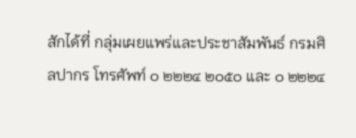สักได้ที่ กลุ่มเผยแพร่และประชาสัมพันธ์ กรมศิลปากร โทรศัพท์ ๐ ๒๒๒๔ ๒๐๕๐ และ ๐ ๒๒๒๔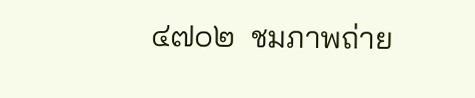๔๗๐๒  ชมภาพถ่าย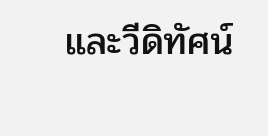และวีดิทัศน์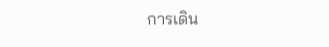การเดิน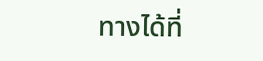ทางได้ที่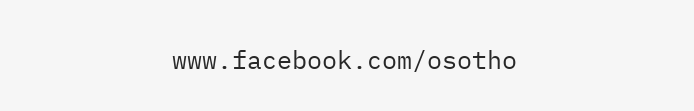www.facebook.com/osotho